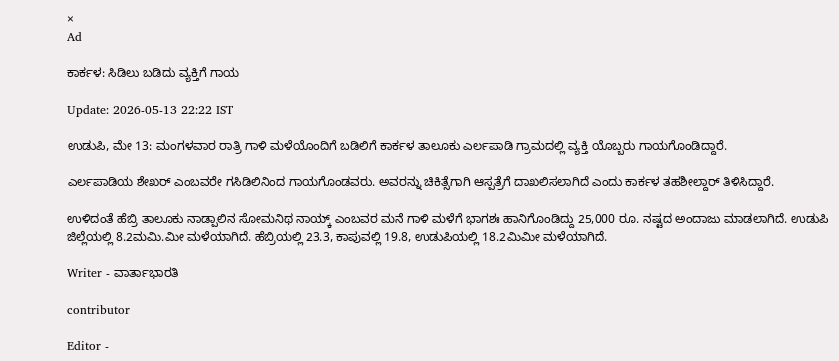×
Ad

ಕಾರ್ಕಳ: ಸಿಡಿಲು ಬಡಿದು ವ್ಯಕ್ತಿಗೆ ಗಾಯ

Update: 2026-05-13 22:22 IST

ಉಡುಪಿ, ಮೇ 13: ಮಂಗಳವಾರ ರಾತ್ರಿ ಗಾಳಿ ಮಳೆಯೊಂದಿಗೆ ಬಡಿಲಿಗೆ ಕಾರ್ಕಳ ತಾಲೂಕು ಎರ್ಲಪಾಡಿ ಗ್ರಾಮದಲ್ಲಿ ವ್ಯಕ್ತಿ ಯೊಬ್ಬರು ಗಾಯಗೊಂಡಿದ್ದಾರೆ.

ಎರ್ಲಪಾಡಿಯ ಶೇಖರ್ ಎಂಬವರೇ ಗಸಿಡಿಲಿನಿಂದ ಗಾಯಗೊಂಡವರು. ಅವರನ್ನು ಚಿಕಿತ್ಸೆಗಾಗಿ ಆಸ್ಪತ್ರೆಗೆ ದಾಖಲಿಸಲಾಗಿದೆ ಎಂದು ಕಾರ್ಕಳ ತಹಶೀಲ್ದಾರ್ ತಿಳಿಸಿದ್ದಾರೆ.

ಉಳಿದಂತೆ ಹೆಬ್ರಿ ತಾಲೂಕು ನಾಡ್ಪಾಲಿನ ಸೋಮನಿಥ ನಾಯ್ಕ್ ಎಂಬವರ ಮನೆ ಗಾಳಿ ಮಳೆಗೆ ಭಾಗಶಃ ಹಾನಿಗೊಂಡಿದ್ದು 25,000 ರೂ. ನಷ್ಟದ ಅಂದಾಜು ಮಾಡಲಾಗಿದೆ‌. ಉಡುಪಿ ಜಿಲ್ಲೆಯಲ್ಲಿ 8.2ಮಮಿ.ಮೀ ಮಳೆಯಾಗಿದೆ. ಹೆಬ್ರಿಯಲ್ಲಿ 23.3, ಕಾಪುವಲ್ಲಿ 19.8, ಉಡುಪಿಯಲ್ಲಿ 18.2ಮಿಮೀ ಮಳೆಯಾಗಿದೆ.

Writer - ವಾರ್ತಾಭಾರತಿ

contributor

Editor -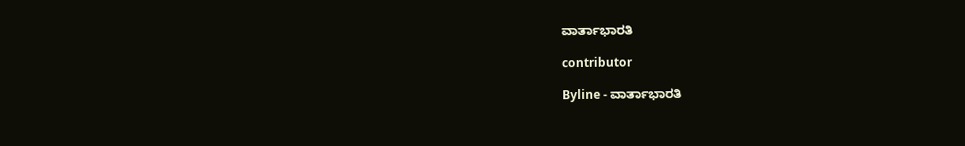ವಾರ್ತಾಭಾರತಿ

contributor

Byline - ವಾರ್ತಾಭಾರತಿ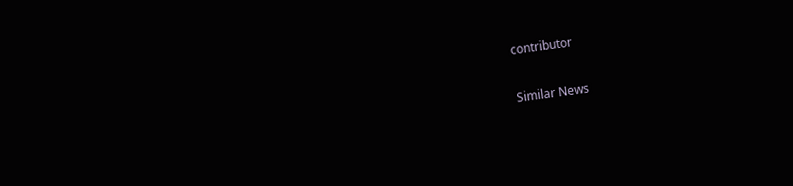contributor

Similar News